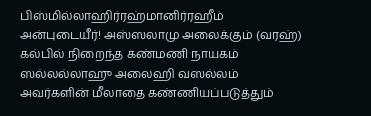பிஸ்மில்லாஹிர்ரஹ்மானிர்ரஹீம்
அன்புடையீர்! அஸ்ஸலாமு அலைக்கும் (வரஹ்)
கல்பில் நிறைந்த கண்மணி நாயகம் ஸல்லல்லாஹு அலைஹி வஸல்லம் அவர்களின் மீலாதை கண்ணியப்படுத்தும்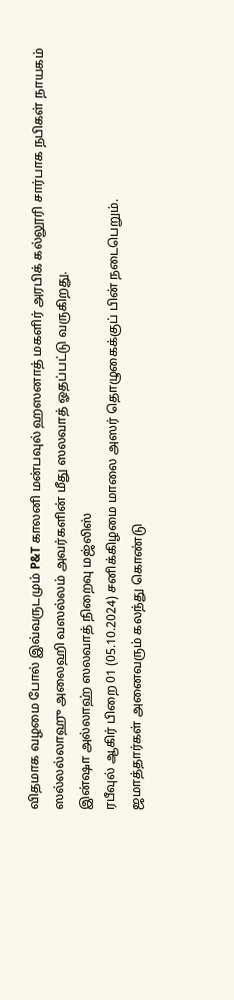விதமாக வழமை போல் இவ்வருடமும் P&T காலனி மன்பவுல் ஹஸனாத் மகளிர் அரபிக் கல்லூரி சார்பாக நபிகள் நாயகம் ஸல்லல்லாஹு அலைஹி வஸல்லம் அவர்களின் மீது ஸலவாத் ஓதப்பட்டு வருகிறது.
இன்ஷா அல்லாஹ் ஸலவாத் நிறைவு மஜ்லிஸ்
ரபீவுல் ஆகிர் பிறை 01 (05.10.2024) சனிக்கிழமை மாலை அஸர் தொழுகைக்குப் பின் நடைபெறும்.
ஜமாத்தார்கள் அனைவரும் கலந்து கொண்டு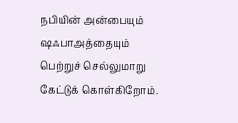நபியின் அன்பையும் ஷஃபாஅத்தையும் பெற்றுச் செல்லுமாறு கேட்டுக் கொள்கிறோம்.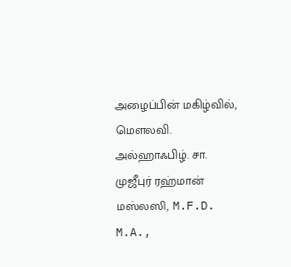அழைப்பின் மகிழ்வில்,
மௌலவி. அல்ஹாஃபிழ். சா. முஜீபுர் ரஹ்மான் மஸ்லஸி, M.F.D. M.A.,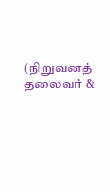(நிறுவனத் தலைவர் &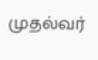முதல்வர்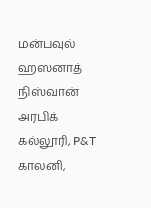மன்பவுல் ஹஸனாத் நிஸ்வான் அரபிக் கல்லூரி, P&T காலனி,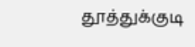தூத்துக்குடி